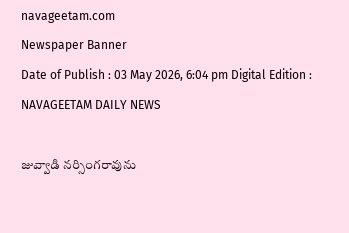navageetam.com
Newspaper Banner
Date of Publish : 03 May 2026, 6:04 pm Digital Edition : NAVAGEETAM DAILY NEWS

జువ్వాడి నర్సింగరావును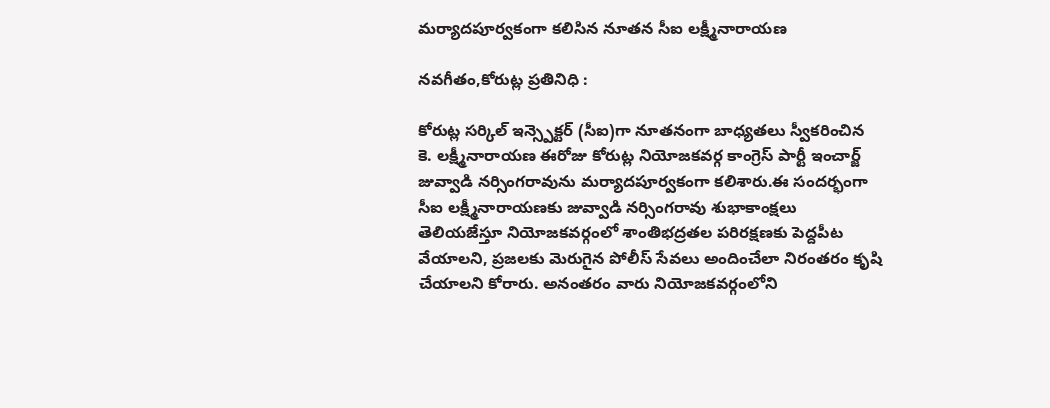మర్యాదపూర్వకంగా కలిసిన నూతన సీఐ లక్ష్మీనారాయణ

నవగీతం,కోరుట్ల ప్రతినిధి :

కోరుట్ల సర్కిల్ ఇన్స్పెక్టర్ (సీఐ)గా నూతనంగా బాధ్యతలు స్వీకరించిన కె. లక్ష్మీనారాయణ ఈరోజు కోరుట్ల నియోజకవర్గ కాంగ్రెస్ పార్టీ ఇంచార్జ్ జువ్వాడి నర్సింగరావును మర్యాదపూర్వకంగా కలిశారు.ఈ సందర్భంగా సీఐ లక్ష్మీనారాయణకు జువ్వాడి నర్సింగరావు శుభాకాంక్షలు తెలియజేస్తూ నియోజకవర్గంలో శాంతిభద్రతల పరిరక్షణకు పెద్దపీట వేయాలని, ప్రజలకు మెరుగైన పోలీస్ సేవలు అందించేలా నిరంతరం కృషి చేయాలని కోరారు. అనంతరం వారు నియోజకవర్గంలోని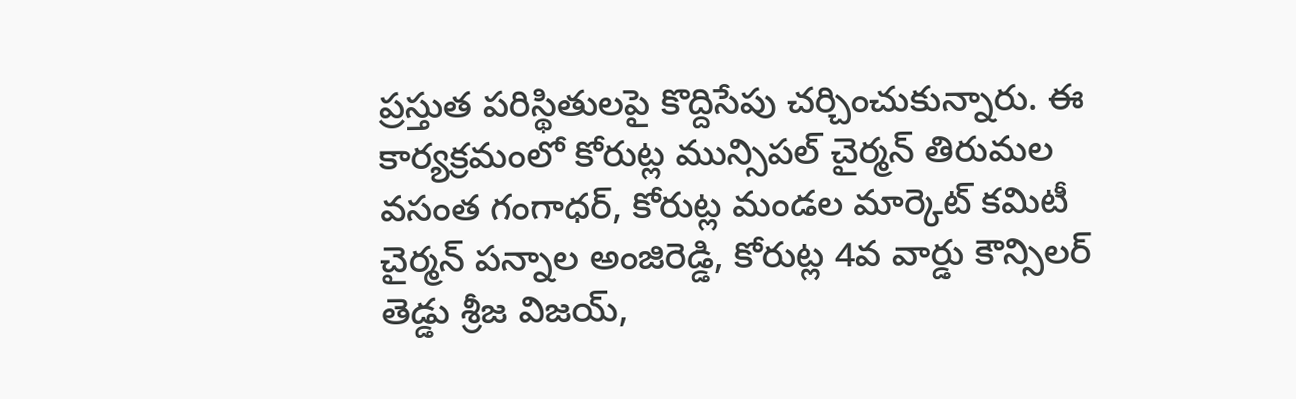ప్రస్తుత పరిస్థితులపై కొద్దిసేపు చర్చించుకున్నారు. ఈ కార్యక్రమంలో కోరుట్ల మున్సిపల్ చైర్మన్ తిరుమల వసంత గంగాధర్, కోరుట్ల మండల మార్కెట్ కమిటీ చైర్మన్ పన్నాల అంజిరెడ్డి, కోరుట్ల 4వ వార్డు కౌన్సిలర్ తెడ్డు శ్రీజ విజయ్,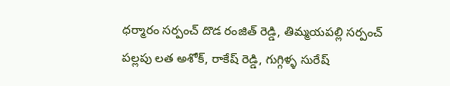ధర్మారం సర్పంచ్ దొడ రంజిత్ రెడ్డి, తిమ్మయపల్లి సర్పంచ్ పల్లపు లత అశోక్, రాకేష్ రెడ్డి, గుగ్గిళ్ళ సురేష్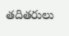తదితరులు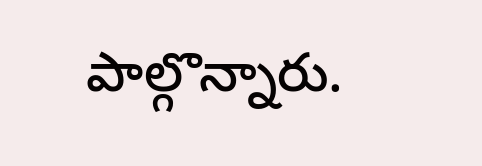పాల్గొన్నారు.